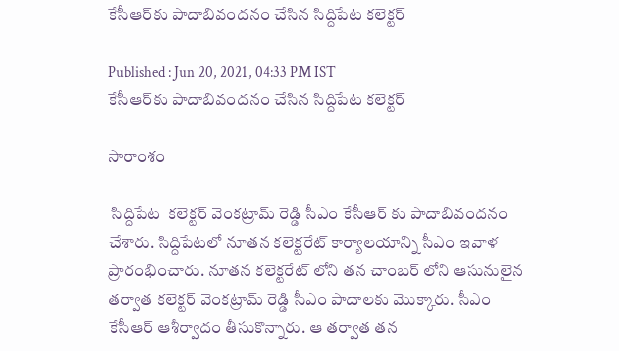కేసీఆర్‌కు పాదాబివందనం చేసిన సిద్దిపేట కలెక్టర్

Published : Jun 20, 2021, 04:33 PM IST
కేసీఆర్‌కు పాదాబివందనం చేసిన సిద్దిపేట కలెక్టర్

సారాంశం

 సిద్దిపేట  కలెక్టర్ వెంకట్రామ్ రెడ్డి సీఎం కేసీఆర్ కు పాదాబివందనం చేశారు. సిద్దిపేటలో నూతన కలెక్టరేట్ కార్యాలయాన్ని సీఎం ఇవాళ ప్రారంభించారు. నూతన కలెక్టరేట్ లోని తన చాంబర్ లోని ఆసునులైన తర్వాత కలెక్టర్ వెంకట్రామ్ రెడ్డి సీఎం పాదాలకు మొక్కారు. సీఎం కేసీఆర్ ఆశీర్వాదం తీసుకొన్నారు. ఆ తర్వాత తన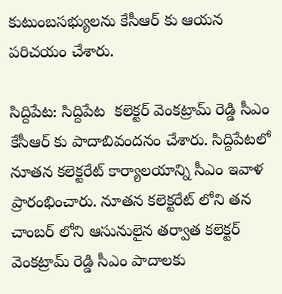కుటుంబసభ్యులను కేసీఆర్ కు ఆయన పరిచయం చేశారు.

సిద్దిపేట: సిద్దిపేట  కలెక్టర్ వెంకట్రామ్ రెడ్డి సీఎం కేసీఆర్ కు పాదాబివందనం చేశారు. సిద్దిపేటలో నూతన కలెక్టరేట్ కార్యాలయాన్ని సీఎం ఇవాళ ప్రారంభించారు. నూతన కలెక్టరేట్ లోని తన చాంబర్ లోని ఆసునులైన తర్వాత కలెక్టర్ వెంకట్రామ్ రెడ్డి సీఎం పాదాలకు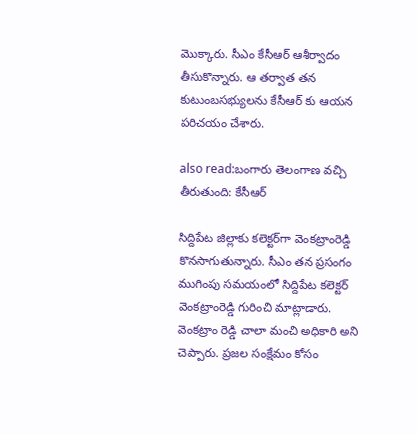మొక్కారు. సీఎం కేసీఆర్ ఆశీర్వాదం తీసుకొన్నారు. ఆ తర్వాత తన కుటుంబసభ్యులను కేసీఆర్ కు ఆయన పరిచయం చేశారు.

also read:బంగారు తెలంగాణ వచ్చి తీరుతుంది: కేసీఆర్

సిద్దిపేట జిల్లాకు కలెక్టర్‌గా వెంకట్రాంరెడ్డి కొనసాగుతున్నారు. సీఎం తన ప్రసంగం ముగింపు సమయంలో సిద్దిపేట కలెక్టర్‌ వెంకట్రాంరెడ్డి గురించి మాట్లాడారు.  వెంకట్రాం రెడ్డి చాలా మంచి అధికారి అని చెప్పారు. ప్రజల సంక్షేమం కోసం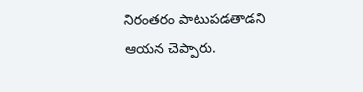నిరంతరం పాటుపడతాడని ఆయన చెప్పారు.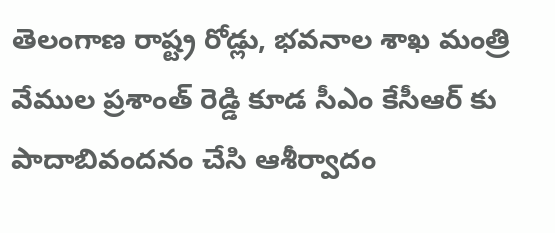తెలంగాణ రాష్ట్ర రోడ్లు, భవనాల శాఖ మంత్రి వేముల ప్రశాంత్ రెడ్డి కూడ సీఎం కేసీఆర్ కు పాదాబివందనం చేసి ఆశీర్వాదం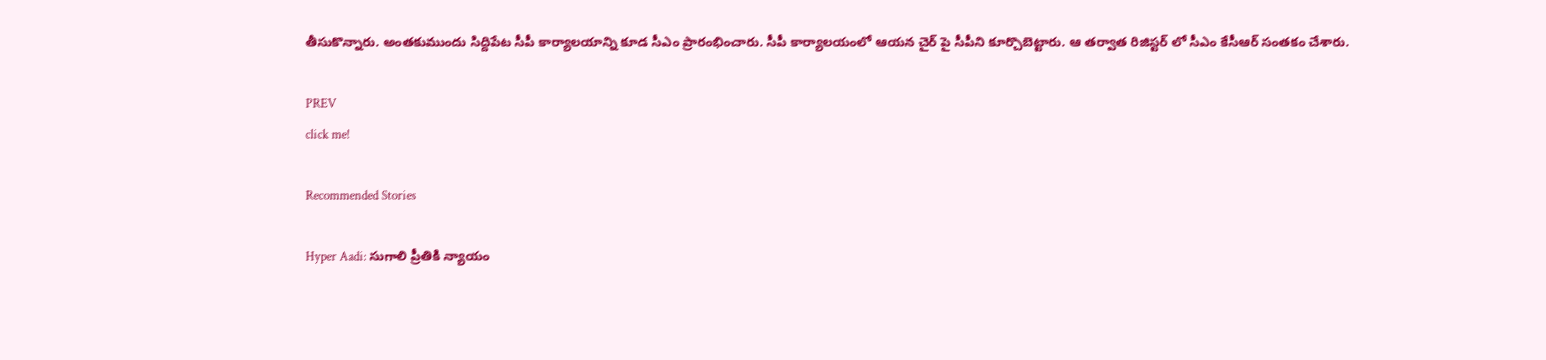తీసుకొన్నారు. అంతకుముందు సిద్దిపేట సీపీ కార్యాలయాన్ని కూడ సీఎం ప్రారంభించారు. సీపీ కార్యాలయంలో ఆయన చైర్ పై సీపీని కూర్చొబెట్టారు. ఆ తర్వాత రిజిస్టర్ లో సీఎం కేసీఆర్ సంతకం చేశారు.

PREV
click me!

Recommended Stories

Hyper Aadi: సుగాలి ప్రీతికి న్యాయం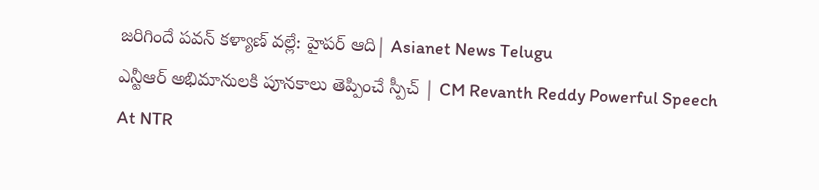జరిగిందే పవన్ కళ్యాణ్ వల్లే: హైపర్ ఆది| Asianet News Telugu
ఎన్టీఆర్ అభిమానులకి పూనకాలు తెప్పించే స్పీచ్ | CM Revanth Reddy Powerful Speech At NTR